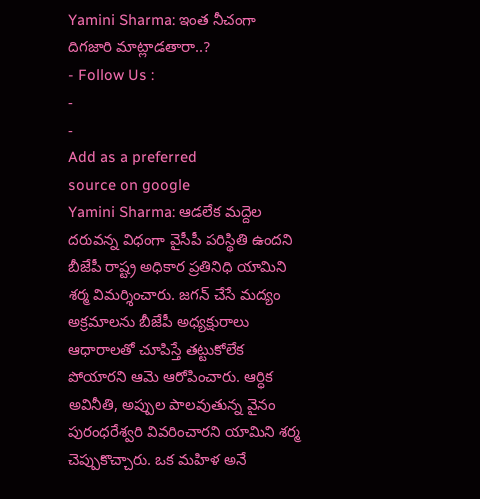Yamini Sharma: ఇంత నీచంగా దిగజారి మాట్లాడతారా..?
- Follow Us :
-
-
Add as a preferred
source on google
Yamini Sharma: ఆడలేక మద్దెల దరువన్న విధంగా వైసీపీ పరిస్థితి ఉందని బీజేపీ రాష్ట్ర అధికార ప్రతినిధి యామిని శర్మ విమర్శించారు. జగన్ చేసే మద్యం అక్రమాలను బీజేపీ అధ్యక్షురాలు ఆధారాలతో చూపిస్తే తట్టుకోలేక పోయారని ఆమె ఆరోపించారు. ఆర్ధిక అవినీతి, అప్పుల పాలవుతున్న వైనం పురంధరేశ్వరి వివరించారని యామిని శర్మ చెప్పుకొచ్చారు. ఒక మహిళ అనే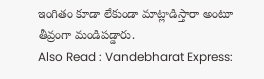ఇంగితం కూడా లేకుండా మాట్లాడిస్తారా అంటూ తీవ్రంగా మండిపడ్డారు.
Also Read : Vandebharat Express: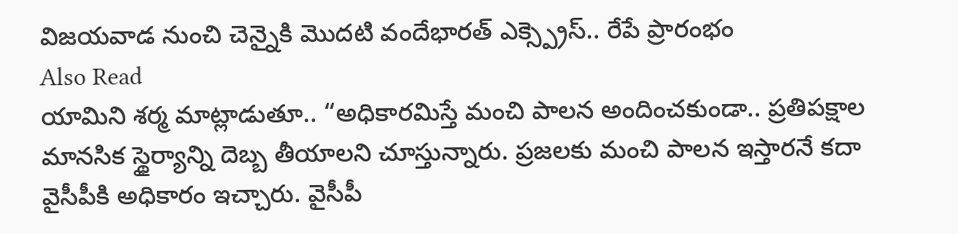విజయవాడ నుంచి చెన్నైకి మొదటి వందేభారత్ ఎక్స్ప్రెస్.. రేపే ప్రారంభం
Also Read
యామిని శర్మ మాట్లాడుతూ.. “అధికారమిస్తే మంచి పాలన అందించకుండా.. ప్రతిపక్షాల మానసిక స్థైర్యాన్ని దెబ్బ తీయాలని చూస్తున్నారు. ప్రజలకు మంచి పాలన ఇస్తారనే కదా వైసీపీకి అధికారం ఇచ్చారు. వైసీపీ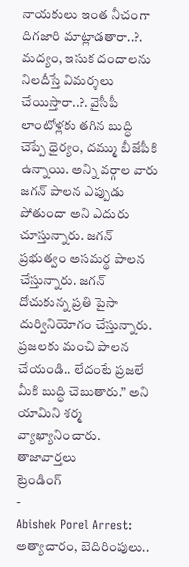నాయకులు ఇంత నీచంగా దిగజారి మాట్లాడతారా..?. మద్యం, ఇసుక దందాలను నిలదీస్తే విమర్శలు చేయిస్తారా..?. వైసీపీ లాంటోళ్లకు తగిన బుద్ధి చెప్పే ధైర్యం, దమ్ము బీజేపీకి ఉన్నాయి. అన్ని వర్గాల వారు జగన్ పాలన ఎప్పుడు పోతుందా అని ఎదురు చూస్తున్నారు. జగన్ ప్రభుత్వం అసమర్థ పాలన చేస్తున్నారు. జగన్ దోచుకున్న ప్రతి పైసా దుర్వినియోగం చేస్తున్నారు. ప్రజలకు మంచి పాలన చేయండి.. లేదంటే ప్రజలే మీకి బుద్ధి చెబుతారు.” అని యామిని శర్మ వ్యాఖ్యానించారు.
తాజావార్తలు
ట్రెండింగ్
-
Abishek Porel Arrest: అత్యాచారం, బెదిరింపులు..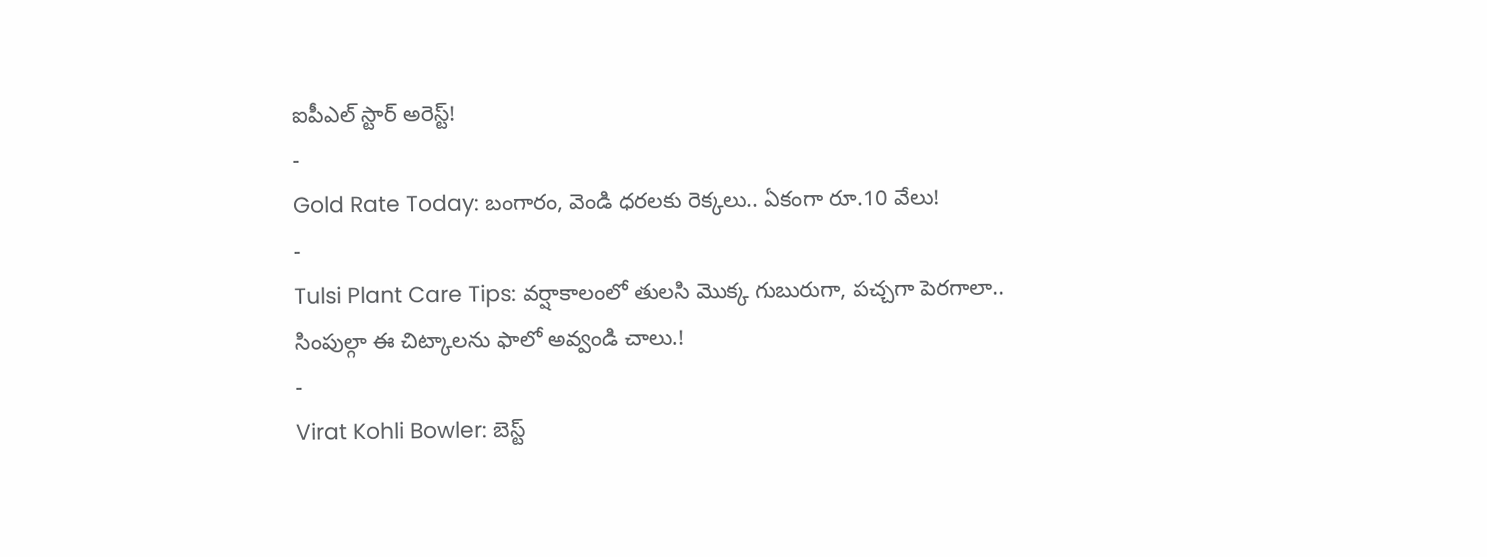ఐపీఎల్ స్టార్ అరెస్ట్!
-
Gold Rate Today: బంగారం, వెండి ధరలకు రెక్కలు.. ఏకంగా రూ.10 వేలు!
-
Tulsi Plant Care Tips: వర్షాకాలంలో తులసి మొక్క గుబురుగా, పచ్చగా పెరగాలా.. సింపుల్గా ఈ చిట్కాలను ఫాలో అవ్వండి చాలు.!
-
Virat Kohli Bowler: బెస్ట్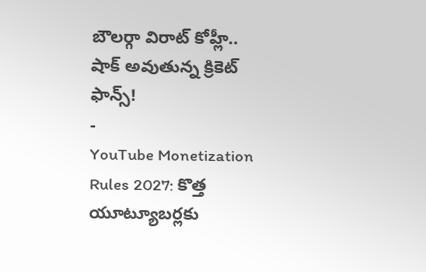బౌలర్గా విరాట్ కోహ్లీ.. షాక్ అవుతున్న క్రికెట్ ఫాన్స్!
-
YouTube Monetization Rules 2027: కొత్త యూట్యూబర్లకు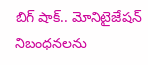బిగ్ షాక్.. మోనిటైజేషన్ నిబంధనలను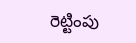రెట్టింపు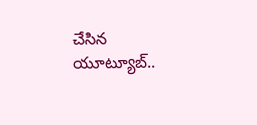చేసిన యూట్యూబ్..